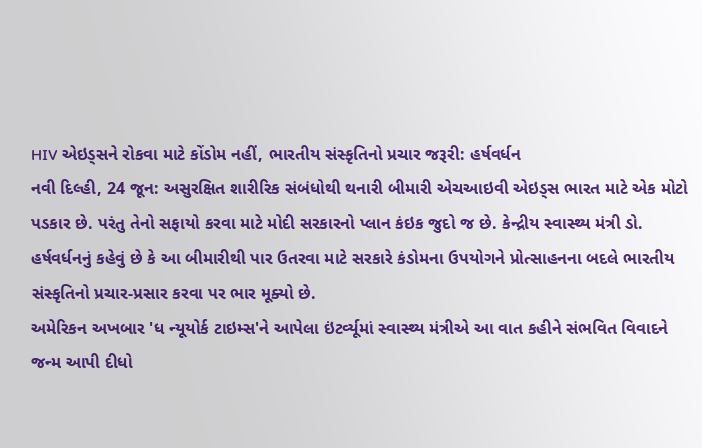HIV એઇડ્સને રોકવા માટે કોંડોમ નહીં, ભારતીય સંસ્કૃતિનો પ્રચાર જરૂરી: હર્ષવર્ધન
નવી દિલ્હી, 24 જૂન: અસુરક્ષિત શારીરિક સંબંધોથી થનારી બીમારી એચઆઇવી એઇડ્સ ભારત માટે એક મોટો પડકાર છે. પરંતુ તેનો સફાયો કરવા માટે મોદી સરકારનો પ્લાન કંઇક જુદો જ છે. કેન્દ્રીય સ્વાસ્થ્ય મંત્રી ડો. હર્ષવર્ધનનું કહેવું છે કે આ બીમારીથી પાર ઉતરવા માટે સરકારે કંડોમના ઉપયોગને પ્રોત્સાહનના બદલે ભારતીય સંસ્કૃતિનો પ્રચાર-પ્રસાર કરવા પર ભાર મૂક્યો છે.
અમેરિકન અખબાર 'ધ ન્યૂયોર્ક ટાઇમ્સ'ને આપેલા ઇંટર્વ્યૂમાં સ્વાસ્થ્ય મંત્રીએ આ વાત કહીને સંભવિત વિવાદને જન્મ આપી દીધો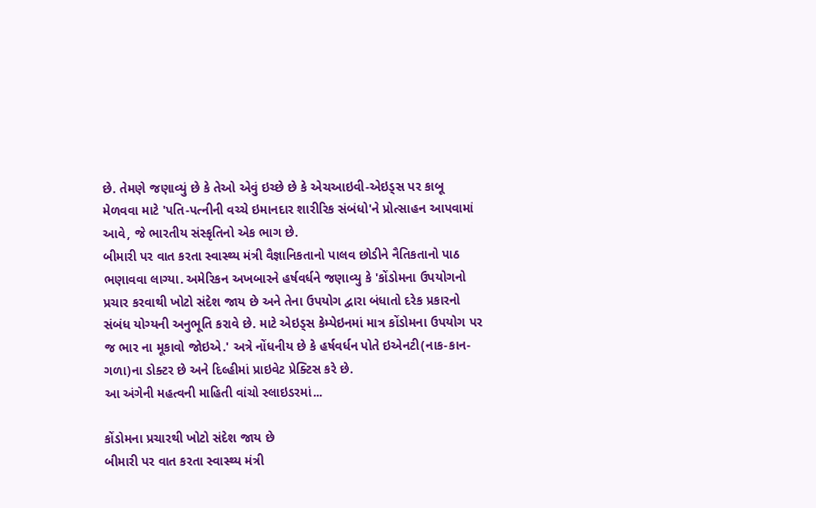છે. તેમણે જણાવ્યું છે કે તેઓ એવું ઇચ્છે છે કે એચઆઇવી-એઇડ્સ પર કાબૂ મેળવવા માટે 'પતિ-પત્નીની વચ્ચે ઇમાનદાર શારીરિક સંબંધો'ને પ્રોત્સાહન આપવામાં આવે, જે ભારતીય સંસ્કૃતિનો એક ભાગ છે.
બીમારી પર વાત કરતા સ્વાસ્થ્ય મંત્રી વૈજ્ઞાનિકતાનો પાલવ છોડીને નૈતિકતાનો પાઠ ભણાવવા લાગ્યા. અમેરિકન અખબારને હર્ષવર્ધને જણાવ્યુ કે 'કોંડોમના ઉપયોગનો પ્રચાર કરવાથી ખોટો સંદેશ જાય છે અને તેના ઉપયોગ દ્વારા બંધાતો દરેક પ્રકારનો સંબંધ યોગ્યની અનુભૂતિ કરાવે છે. માટે એઇડ્સ કેમ્પેઇનમાં માત્ર કોંડોમના ઉપયોગ પર જ ભાર ના મૂકાવો જોઇએ.' અત્રે નોંધનીય છે કે હર્ષવર્ધન પોતે ઇએનટી(નાક-કાન-ગળા)ના ડોક્ટર છે અને દિલ્હીમાં પ્રાઇવેટ પ્રેક્ટિસ કરે છે.
આ અંગેની મહત્વની માહિતી વાંચો સ્લાઇડરમાં...

કોંડોમના પ્રચારથી ખોટો સંદેશ જાય છે
બીમારી પર વાત કરતા સ્વાસ્થ્ય મંત્રી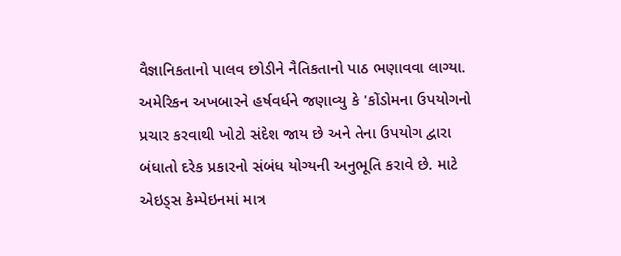વૈજ્ઞાનિકતાનો પાલવ છોડીને નૈતિકતાનો પાઠ ભણાવવા લાગ્યા. અમેરિકન અખબારને હર્ષવર્ધને જણાવ્યુ કે 'કોંડોમના ઉપયોગનો પ્રચાર કરવાથી ખોટો સંદેશ જાય છે અને તેના ઉપયોગ દ્વારા બંધાતો દરેક પ્રકારનો સંબંધ યોગ્યની અનુભૂતિ કરાવે છે. માટે એઇડ્સ કેમ્પેઇનમાં માત્ર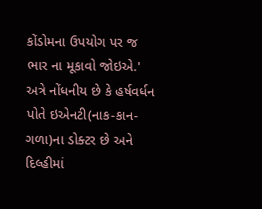કોંડોમના ઉપયોગ પર જ ભાર ના મૂકાવો જોઇએ.' અત્રે નોંધનીય છે કે હર્ષવર્ધન પોતે ઇએનટી(નાક-કાન-ગળા)ના ડોક્ટર છે અને દિલ્હીમાં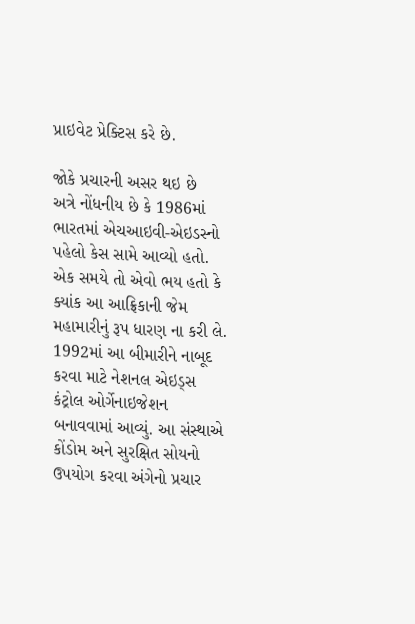પ્રાઇવેટ પ્રેક્ટિસ કરે છે.

જોકે પ્રચારની અસર થઇ છે
અત્રે નોંધનીય છે કે 1986માં ભારતમાં એચઆઇવી-એઇડસ્નો પહેલો કેસ સામે આવ્યો હતો. એક સમયે તો એવો ભય હતો કે ક્યાંક આ આફ્રિકાની જેમ મહામારીનું રૂપ ધારણ ના કરી લે. 1992માં આ બીમારીને નાબૂદ કરવા માટે નેશનલ એઇડ્સ કંટ્રોલ ઓર્ગેનાઇજેશન બનાવવામાં આવ્યું. આ સંસ્થાએ કોંડોમ અને સુરક્ષિત સોયનો ઉપયોગ કરવા અંગેનો પ્રચાર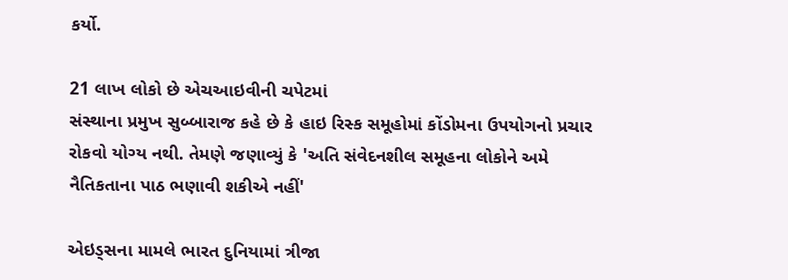કર્યો.

21 લાખ લોકો છે એચઆઇવીની ચપેટમાં
સંસ્થાના પ્રમુખ સુબ્બારાજ કહે છે કે હાઇ રિસ્ક સમૂહોમાં કોંડોમના ઉપયોગનો પ્રચાર રોકવો યોગ્ય નથી. તેમણે જણાવ્યું કે 'અતિ સંવેદનશીલ સમૂહના લોકોને અમે નૈતિકતાના પાઠ ભણાવી શકીએ નહીં'

એઇડ્સના મામલે ભારત દુનિયામાં ત્રીજા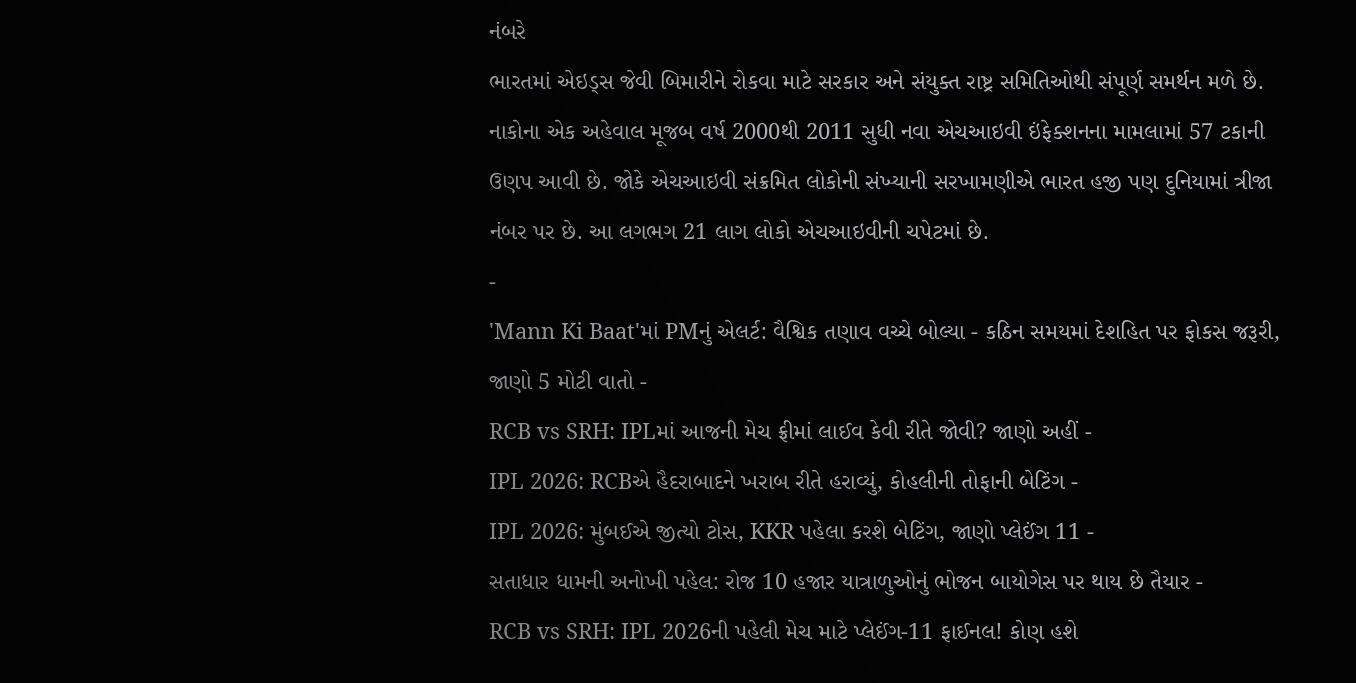નંબરે
ભારતમાં એઇડ્સ જેવી બિમારીને રોકવા માટે સરકાર અને સંયુક્ત રાષ્ટ્ર સમિતિઓથી સંપૂર્ણ સમર્થન મળે છે. નાકોના એક અહેવાલ મૂજબ વર્ષ 2000થી 2011 સુધી નવા એચઆઇવી ઇંફેક્શનના મામલામાં 57 ટકાની ઉણપ આવી છે. જોકે એચઆઇવી સંક્રમિત લોકોની સંખ્યાની સરખામણીએ ભારત હજી પણ દુનિયામાં ત્રીજા નંબર પર છે. આ લગભગ 21 લાગ લોકો એચઆઇવીની ચપેટમાં છે.
-
'Mann Ki Baat'માં PMનું એલર્ટ: વૈશ્વિક તણાવ વચ્ચે બોલ્યા - કઠિન સમયમાં દેશહિત પર ફોકસ જરૂરી, જાણો 5 મોટી વાતો -
RCB vs SRH: IPLમાં આજની મેચ ફ્રીમાં લાઈવ કેવી રીતે જોવી? જાણો અહીં -
IPL 2026: RCBએ હૈદરાબાદને ખરાબ રીતે હરાવ્યું, કોહલીની તોફાની બેટિંગ -
IPL 2026: મુંબઈએ જીત્યો ટોસ, KKR પહેલા કરશે બેટિંગ, જાણો પ્લેઈંગ 11 -
સતાધાર ધામની અનોખી પહેલ: રોજ 10 હજાર યાત્રાળુઓનું ભોજન બાયોગેસ પર થાય છે તૈયાર -
RCB vs SRH: IPL 2026ની પહેલી મેચ માટે પ્લેઈંગ-11 ફાઈનલ! કોણ હશે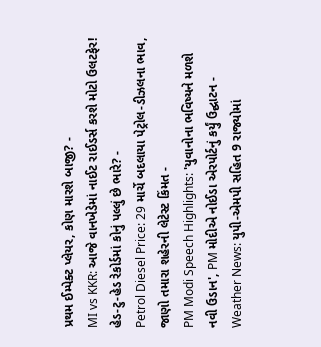પ્રથમ ઈમ્પેક્ટ પ્લેયર, કોણ મારશે બાજી? -
MI vs KKR: આજે વાનખેડેમાં નાઈટ રાઈડર્સ કરશે મોટો ઉલટફેર! હેડ-ટુ-હેડ રેકોર્ડમાં કોનું પલ્લું છે ભારે? -
Petrol Diesel Price: 29 માર્ચે બદલાયા પેટ્રોલ-ડીઝલના ભાવ, જાણો તમારા શહેરની લેટેસ્ટ કિંમત -
PM Modi Speech Highlights: 'યુવાનોના ભવિષ્યને મળશે નવી ઉડાન', PM મોદીએ નોઈડા એરપોર્ટનું કર્યું ઉદ્ઘાટન -
Weather News: યુપી-એમપી સહિત 9 રાજ્યોમાં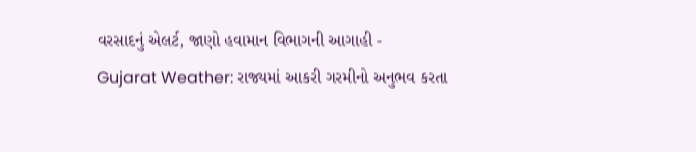વરસાદનું એલર્ટ, જાણો હવામાન વિભાગની આગાહી -
Gujarat Weather: રાજ્યમાં આકરી ગરમીનો અનુભવ કરતા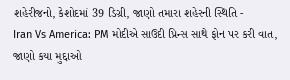શહેરીજનો, કેશોદમાં 39 ડિગ્રી, જાણો તમારા શહેરની સ્થિતિ -
Iran Vs America: PM મોદીએ સાઉદી પ્રિન્સ સાથે ફોન પર કરી વાત, જાણો કયા મુદ્દાઓ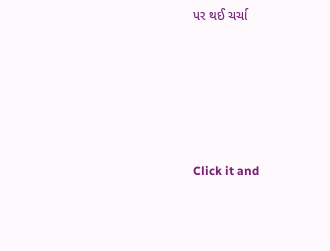પર થઈ ચર્ચા






Click it and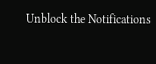Unblock the Notifications